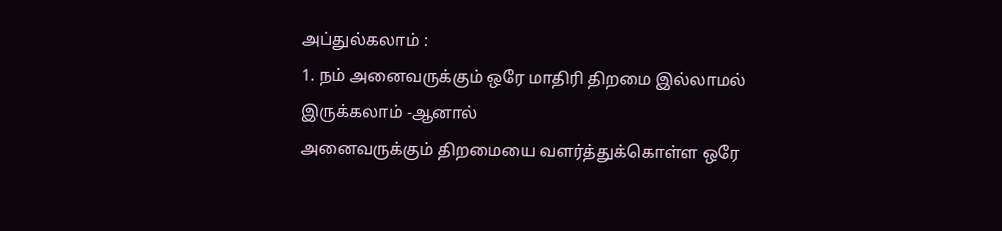அப்துல்கலாம் :
1. நம் அனைவருக்கும் ஒரே மாதிரி திறமை இல்லாமல் இருக்கலாம் -ஆனால்
அனைவருக்கும் திறமையை வளர்த்துக்கொள்ள ஒரே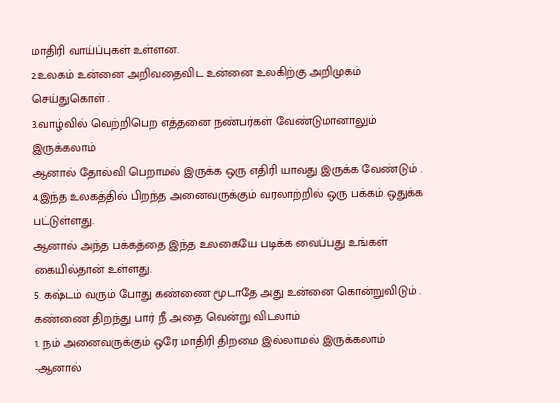மாதிரி வாய்ப்புகள் உள்ளன.
2.உலகம் உன்னை அறிவதைவிட உன்னை உலகிற்கு அறிமுகம் செய்துகொள் .
3.வாழ்வில் வெற்றிபெற எத்தனை நண்பர்கள் வேண்டுமானாலும் இருக்கலாம்
ஆனால் தோல்வி பெறாமல் இருக்க ஒரு எதிரி யாவது இருக்க வேண்டும் .
4.இந்த உலகத்தில் பிறந்த அனைவருக்கும் வரலாற்றில் ஒரு பக்கம் ஒதுக்க பட்டுள்ளது.
ஆனால் அந்த பக்கத்தை இந்த உலகையே படிக்க வைப்பது உங்கள் கையில்தான் உள்ளது.
5. கஷ்டம் வரும் போது கண்ணை மூடாதே அது உன்னை கொன்றுவிடும் .
கண்ணை திறந்து பார் நீ அதை வென்று விடலாம்
1. நம் அனைவருக்கும் ஒரே மாதிரி திறமை இல்லாமல் இருக்கலாம் -ஆனால்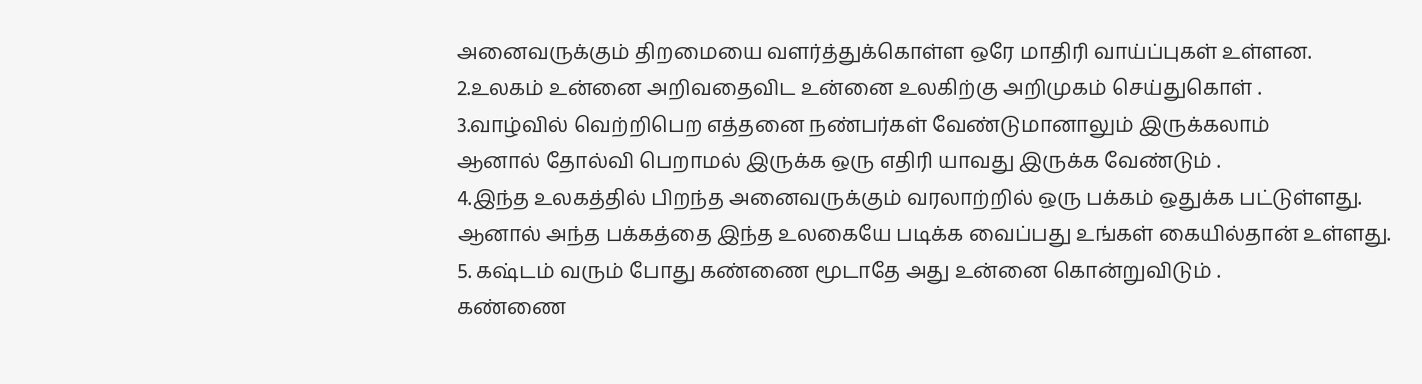அனைவருக்கும் திறமையை வளர்த்துக்கொள்ள ஒரே மாதிரி வாய்ப்புகள் உள்ளன.
2.உலகம் உன்னை அறிவதைவிட உன்னை உலகிற்கு அறிமுகம் செய்துகொள் .
3.வாழ்வில் வெற்றிபெற எத்தனை நண்பர்கள் வேண்டுமானாலும் இருக்கலாம்
ஆனால் தோல்வி பெறாமல் இருக்க ஒரு எதிரி யாவது இருக்க வேண்டும் .
4.இந்த உலகத்தில் பிறந்த அனைவருக்கும் வரலாற்றில் ஒரு பக்கம் ஒதுக்க பட்டுள்ளது.
ஆனால் அந்த பக்கத்தை இந்த உலகையே படிக்க வைப்பது உங்கள் கையில்தான் உள்ளது.
5. கஷ்டம் வரும் போது கண்ணை மூடாதே அது உன்னை கொன்றுவிடும் .
கண்ணை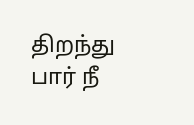திறந்து பார் நீ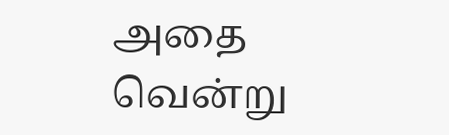அதை வென்று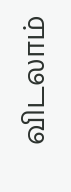விடலாம்